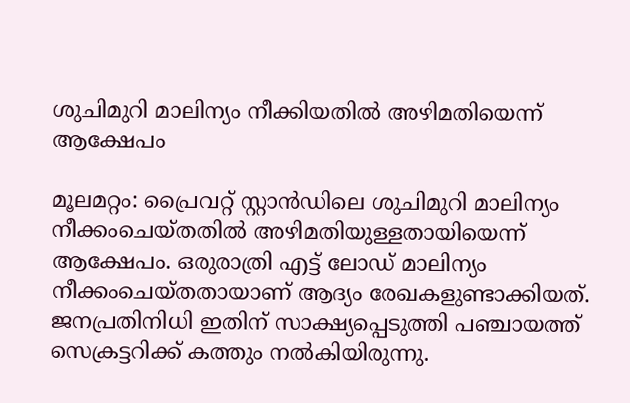ശുചിമുറി മാലിന്യം നീക്കിയതിൽ അഴിമതിയെന്ന് ആക്ഷേപം

മൂലമറ്റം: പ്രൈവറ്റ് സ്റ്റാൻഡിലെ ശുചിമുറി മാലിന്യം നീക്കംചെയ്തതിൽ അഴിമതിയുള്ളതായിയെന്ന് ആക്ഷേപം. ഒരുരാത്രി എട്ട് ലോഡ് മാലിന്യം നീക്കംചെയ്തതായാണ് ആദ്യം രേഖകളുണ്ടാക്കിയത്. ജനപ്രതിനിധി ഇതിന് സാക്ഷ്യപ്പെടുത്തി പഞ്ചായത്ത് സെക്രട്ടറിക്ക് കത്തും നൽകിയിരുന്നു.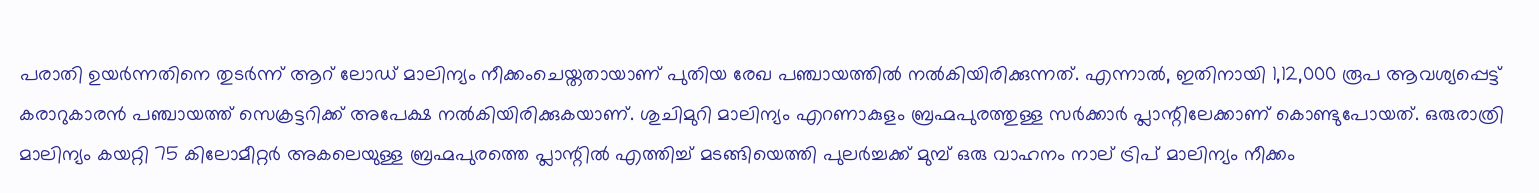പരാതി ഉയർന്നതിനെ തുടർന്ന് ആറ് ലോഡ് മാലിന്യം നീക്കംചെയ്തതായാണ് പുതിയ രേഖ പഞ്ചായത്തിൽ നൽകിയിരിക്കുന്നത്. എന്നാൽ, ഇതിനായി 1,12,000 രൂപ ആവശ്യപ്പെട്ട് കരാറുകാരൻ പഞ്ചായത്ത് സെക്രട്ടറിക്ക് അപേക്ഷ നൽകിയിരിക്കുകയാണ്. ശുചിമുറി മാലിന്യം എറണാകുളം ബ്രഹ്മപുരത്തുള്ള സർക്കാർ പ്ലാന്റിലേക്കാണ് കൊണ്ടുപോയത്. ഒരുരാത്രി മാലിന്യം കയറ്റി 75 കിലോമീറ്റർ അകലെയുള്ള ബ്രഹ്മപുരത്തെ പ്ലാന്റിൽ എത്തിച്ച് മടങ്ങിയെത്തി പുലർച്ചക്ക് മുമ്പ് ഒരു വാഹനം നാല് ട്രിപ് മാലിന്യം നീക്കം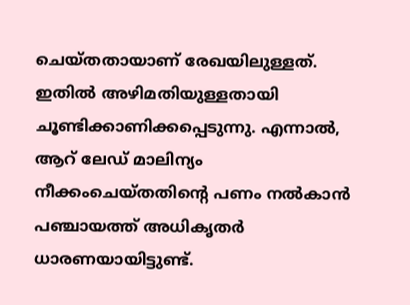ചെയ്തതായാണ് രേഖയിലുള്ളത്. ഇതിൽ അഴിമതിയുള്ളതായി ചൂണ്ടിക്കാണിക്കപ്പെടുന്നു. എന്നാൽ, ആറ് ലേഡ് മാലിന്യം നീക്കംചെയ്തതിന്റെ പണം നൽകാൻ പഞ്ചായത്ത് അധികൃതർ ധാരണയായിട്ടുണ്ട്.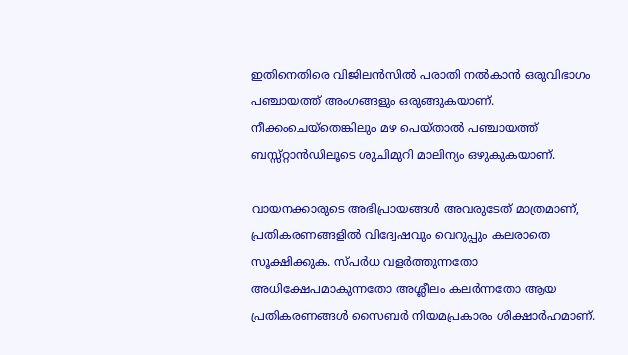ഇതിനെതിരെ വിജിലൻസിൽ പരാതി നൽകാൻ ഒരുവിഭാഗം പഞ്ചായത്ത് അംഗങ്ങളും ഒരുങ്ങുകയാണ്. നീക്കംചെയ്തെങ്കിലും മഴ പെയ്താൽ പഞ്ചായത്ത് ബസ്സ്റ്റാൻഡിലൂടെ ശുചിമുറി മാലിന്യം ഒഴുകുകയാണ്.

വായനക്കാരുടെ അഭിപ്രായങ്ങള്‍ അവരുടേത് മാത്രമാണ്, പ്രതികരണങ്ങളിൽ വിദ്വേഷവും വെറുപ്പും കലരാതെ സൂക്ഷിക്കുക. സ്പർധ വളർത്തുന്നതോ അധിക്ഷേപമാകുന്നതോ അശ്ലീലം കലർന്നതോ ആയ പ്രതികരണങ്ങൾ സൈബർ നിയമപ്രകാരം ശിക്ഷാർഹമാണ്.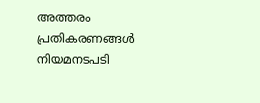അത്തരം പ്രതികരണങ്ങൾ നിയമനടപടി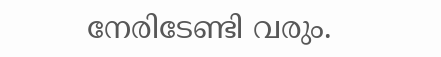നേരിടേണ്ടി വരും.